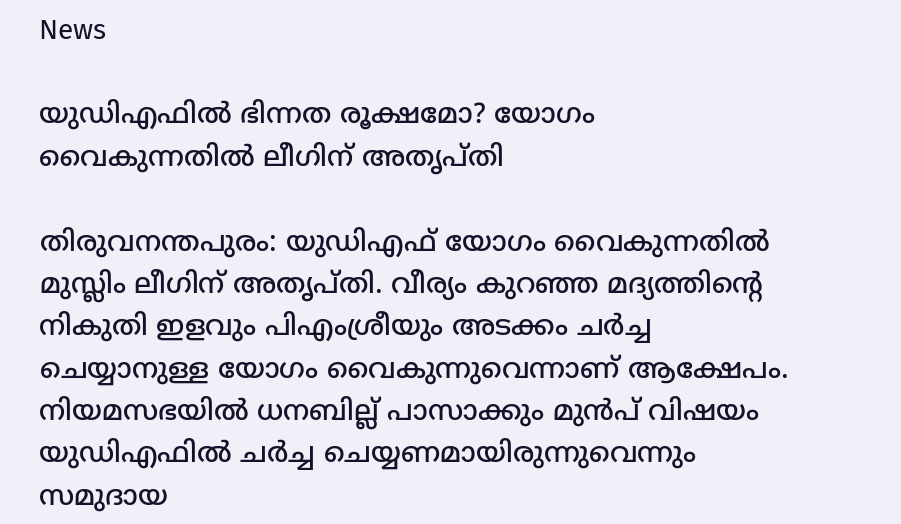News

യുഡിഎഫിൽ ഭിന്നത രൂക്ഷമോ? യോഗം വൈകുന്നതിൽ ലീഗിന് അതൃപ്തി

തിരുവനന്തപുരം: യുഡിഎഫ് യോഗം വൈകുന്നതില്‍ മുസ്ലിം ലീഗിന് അതൃപ്തി. വീര്യം കുറഞ്ഞ മദ്യത്തിന്റെ നികുതി ഇളവും പിഎംശ്രീയും അടക്കം ചര്‍ച്ച ചെയ്യാനുള്ള യോഗം വൈകുന്നുവെന്നാണ് ആക്ഷേപം. നിയമസഭയില്‍ ധനബില്ല് പാസാക്കും മുന്‍പ് വിഷയം യുഡിഎഫില്‍ ചര്‍ച്ച ചെയ്യണമായിരുന്നുവെന്നും സമുദായ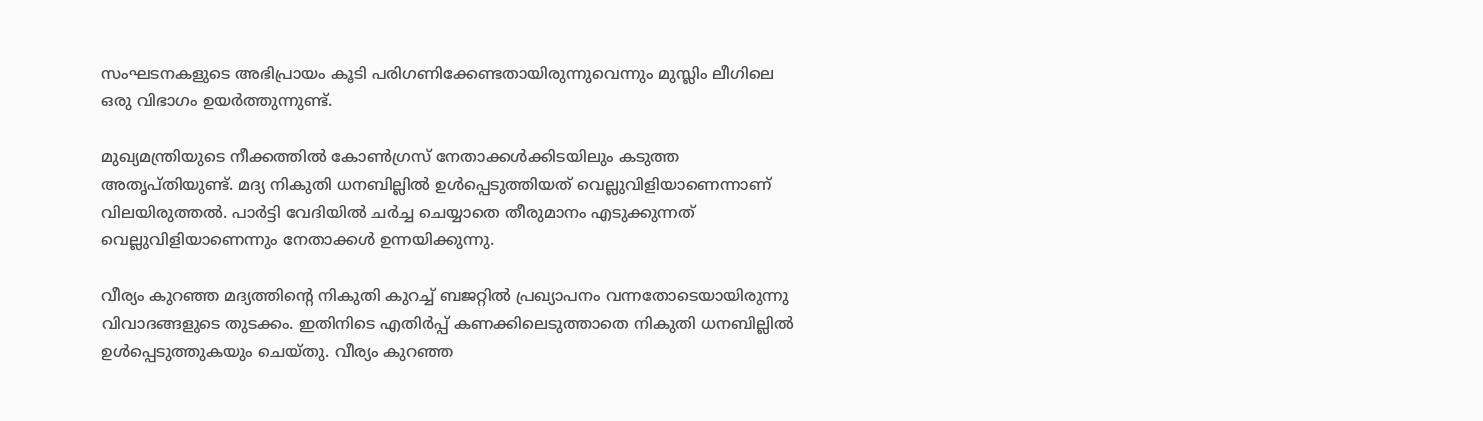സംഘടനകളുടെ അഭിപ്രായം കൂടി പരിഗണിക്കേണ്ടതായിരുന്നുവെന്നും മുസ്ലിം ലീഗിലെ ഒരു വിഭാഗം ഉയര്‍ത്തുന്നുണ്ട്.

മുഖ്യമന്ത്രിയുടെ നീക്കത്തില്‍ കോണ്‍ഗ്രസ് നേതാക്കള്‍ക്കിടയിലും കടുത്ത അതൃപ്തിയുണ്ട്. മദ്യ നികുതി ധനബില്ലില്‍ ഉള്‍പ്പെടുത്തിയത് വെല്ലുവിളിയാണെന്നാണ് വിലയിരുത്തല്‍. പാര്‍ട്ടി വേദിയില്‍ ചര്‍ച്ച ചെയ്യാതെ തീരുമാനം എടുക്കുന്നത് വെല്ലുവിളിയാണെന്നും നേതാക്കള്‍ ഉന്നയിക്കുന്നു.

വീര്യം കുറഞ്ഞ മദ്യത്തിന്റെ നികുതി കുറച്ച് ബജറ്റില്‍ പ്രഖ്യാപനം വന്നതോടെയായിരുന്നു വിവാദങ്ങളുടെ തുടക്കം. ഇതിനിടെ എതിര്‍പ്പ് കണക്കിലെടുത്താതെ നികുതി ധനബില്ലില്‍ ഉള്‍പ്പെടുത്തുകയും ചെയ്തു. വീര്യം കുറഞ്ഞ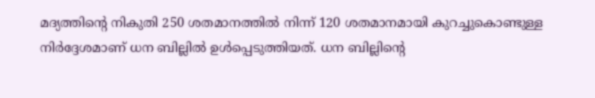മദ്യത്തിന്റെ നികുതി 250 ശതമാനത്തില്‍ നിന്ന് 120 ശതമാനമായി കുറച്ചുകൊണ്ടുള്ള നിര്‍ദ്ദേശമാണ് ധന ബില്ലില്‍ ഉള്‍പ്പെടുത്തിയത്. ധന ബില്ലിന്റെ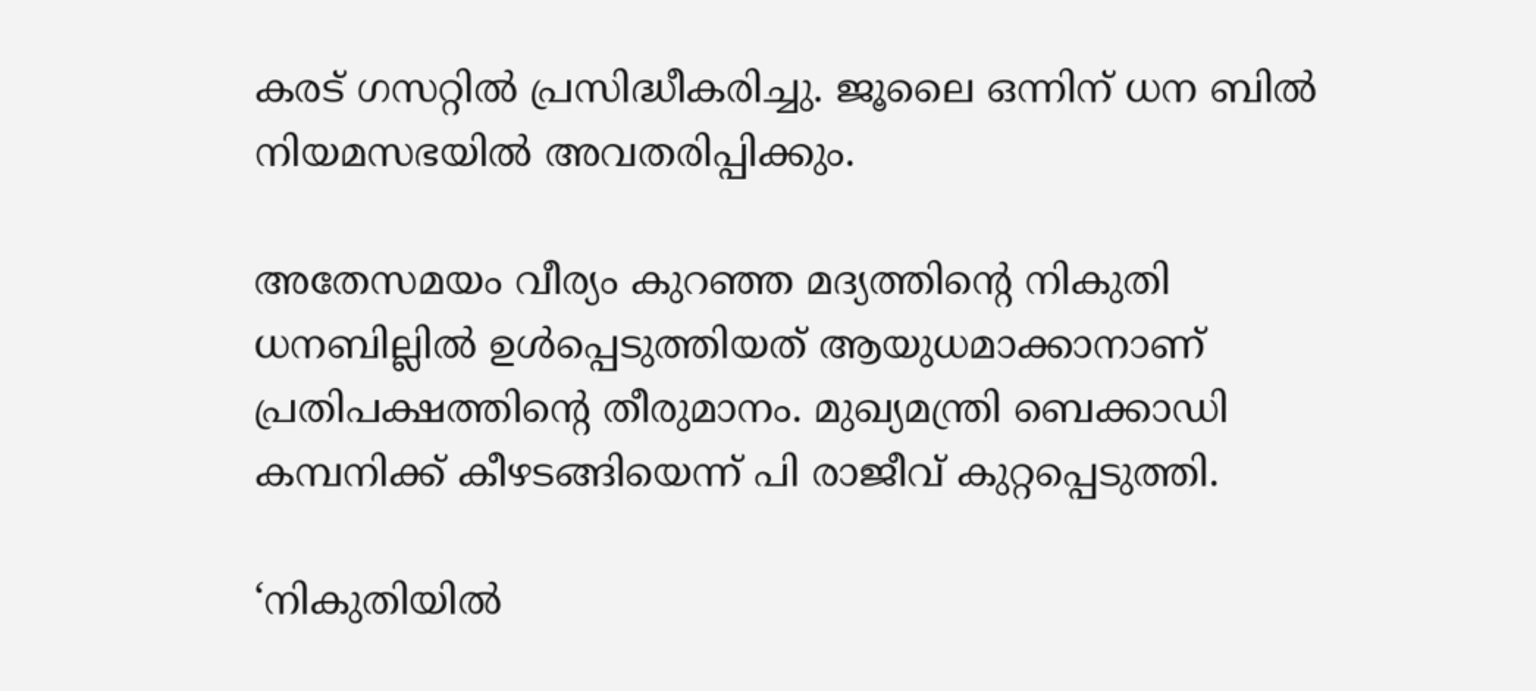കരട് ഗസറ്റില്‍ പ്രസിദ്ധീകരിച്ചു. ജൂലൈ ഒന്നിന് ധന ബില്‍ നിയമസഭയില്‍ അവതരിപ്പിക്കും.

അതേസമയം വീര്യം കുറഞ്ഞ മദ്യത്തിന്റെ നികുതി ധനബില്ലില്‍ ഉള്‍പ്പെടുത്തിയത് ആയുധമാക്കാനാണ് പ്രതിപക്ഷത്തിന്റെ തീരുമാനം. മുഖ്യമന്ത്രി ബെക്കാഡി കമ്പനിക്ക് കീഴടങ്ങിയെന്ന് പി രാജീവ് കുറ്റപ്പെടുത്തി.

‘നികുതിയില്‍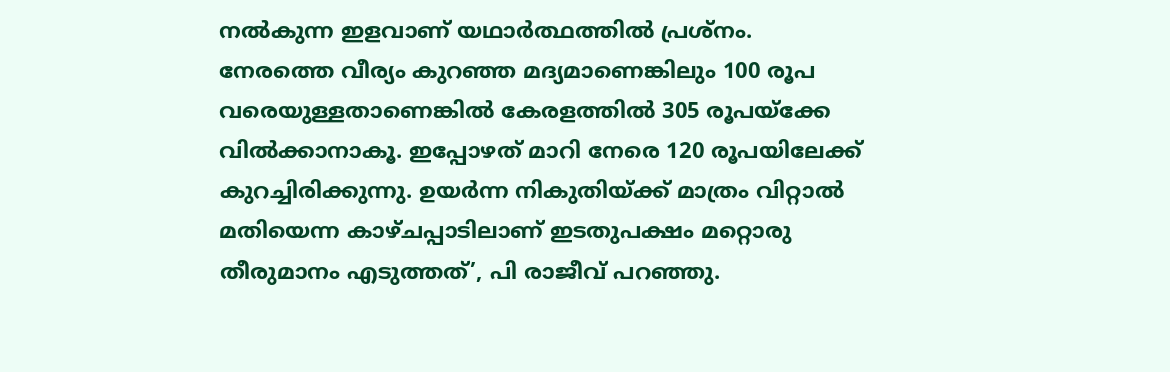നല്‍കുന്ന ഇളവാണ് യഥാര്‍ത്ഥത്തില്‍ പ്രശ്‌നം. നേരത്തെ വീര്യം കുറഞ്ഞ മദ്യമാണെങ്കിലും 100 രൂപ വരെയുള്ളതാണെങ്കില്‍ കേരളത്തില്‍ 305 രൂപയ്‌ക്കേ വില്‍ക്കാനാകൂ. ഇപ്പോഴത് മാറി നേരെ 120 രൂപയിലേക്ക് കുറച്ചിരിക്കുന്നു. ഉയര്‍ന്ന നികുതിയ്ക്ക് മാത്രം വിറ്റാല്‍ മതിയെന്ന കാഴ്ചപ്പാടിലാണ് ഇടതുപക്ഷം മറ്റൊരു തീരുമാനം എടുത്തത്’, പി രാജീവ് പറഞ്ഞു.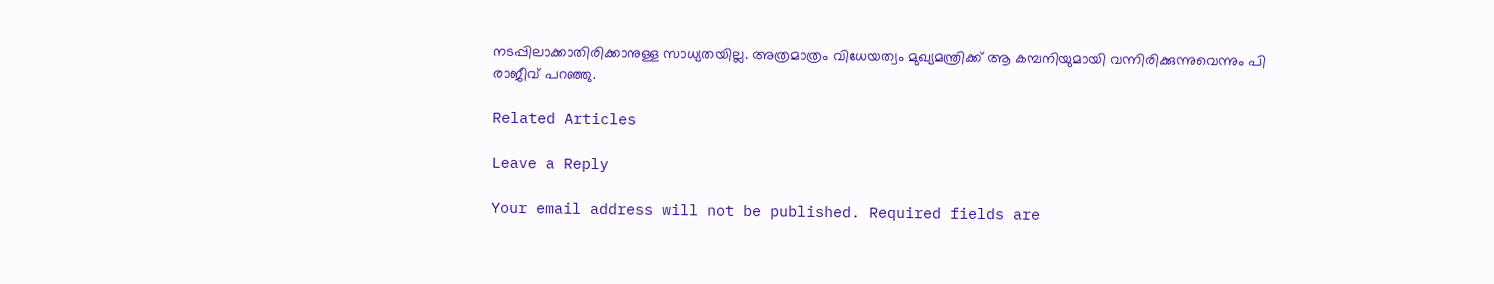നടപ്പിലാക്കാതിരിക്കാനുള്ള സാധ്യതയില്ല. അത്രമാത്രം വിധേയത്വം മുഖ്യമന്ത്രിക്ക് ആ കമ്പനിയുമായി വന്നിരിക്കുന്നുവെന്നും പി രാജീവ് പറഞ്ഞു.

Related Articles

Leave a Reply

Your email address will not be published. Required fields are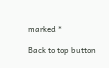marked *

Back to top button